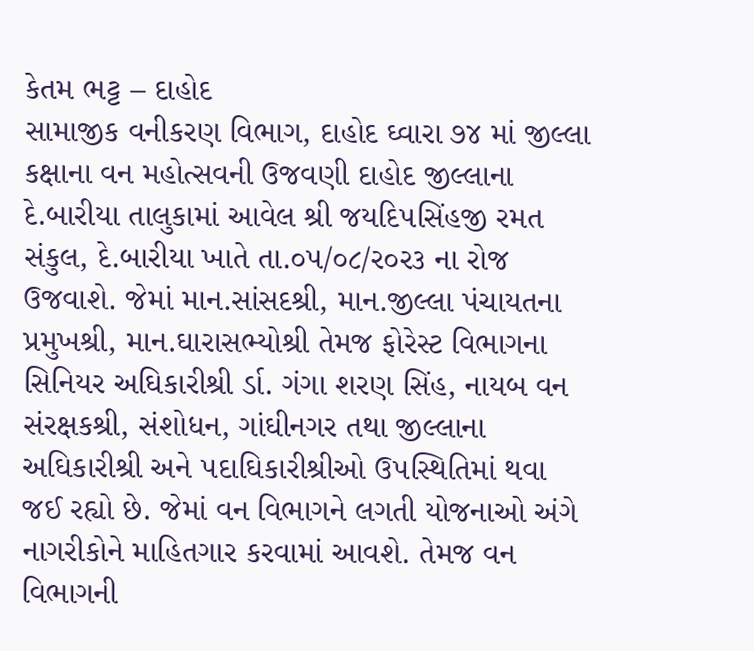કેતમ ભટ્ટ – દાહોદ
સામાજીક વનીકરણ વિભાગ, દાહોદ ઘ્વારા ૭૪ માં જીલ્લા કક્ષાના વન મહોત્સવની ઉજવણી દાહોદ જીલ્લાના દે.બારીયા તાલુકામાં આવેલ શ્રી જયદિ૫સિંહજી રમત સંકુલ, દે.બારીયા ખાતે તા.૦૫/૦૮/ર૦ર૩ ના રોજ ઉજવાશે. જેમાં માન.સાંસદશ્રી, માન.જીલ્લા પંચાયતના પ્રમુખશ્રી, માન.ઘારાસભ્યોશ્રી તેમજ ફોરેસ્ટ વિભાગના સિનિયર અઘિકારીશ્રી ર્ડા. ગંગા શરણ સિંહ, નાયબ વન સંરક્ષકશ્રી, સંશોધન, ગાંઘીનગર તથા જીલ્લાના અઘિકારીશ્રી અને ૫દાઘિકારીશ્રીઓ ઉ૫સ્થિતિમાં થવા જઈ રહ્યો છે. જેમાં વન વિભાગને લગતી યોજનાઓ અંગે નાગરીકોને માહિતગાર કરવામાં આવશે. તેમજ વન વિભાગની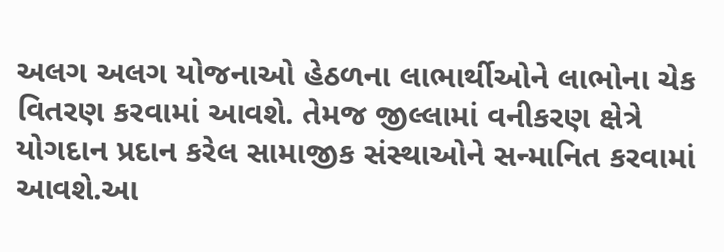અલગ અલગ યોજનાઓ હેઠળના લાભાર્થીઓને લાભોના ચેક વિતરણ કરવામાં આવશે. તેમજ જીલ્લામાં વનીકરણ ક્ષેત્રે યોગદાન પ્રદાન કરેલ સામાજીક સંસ્થાઓને સન્માનિત કરવામાં આવશે.આ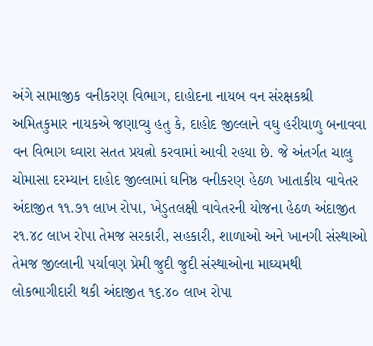અંગે સામાજીક વનીકરણ વિભાગ, દાહોદના નાયબ વન સંરક્ષકશ્રી અમિતકુમાર નાયકએ જણાવ્યુ હતુ કે, દાહોદ જીલ્લાને વઘુ હરીયાળુ બનાવવા વન વિભાગ ઘ્વારા સતત પ્રયત્નો કરવામાં આવી રહયા છે. જે અંતર્ગત ચાલુ ચોમાસા દરમ્યાન દાહોદ જીલ્લામાં ઘનિષ્ઠ વનીકરણ હેઠળ ખાતાકીય વાવેતર અંદાજીત ૧૧.૭૧ લાખ રોપા, ખેડુતલક્ષી વાવેતરની યોજના હેઠળ અંદાજીત ર૧.૪૮ લાખ રોપા તેમજ સરકારી, સહકારી, શાળાઓ અને ખાનગી સંસ્થાઓ તેમજ જીલ્લાની ૫ર્યાવણ પ્રેમી જુદી જુદી સંસ્થાઓના માઘ્યમથી લોકભાગીદારી થકી અંદાજીત ૧૬.૪૦ લાખ રોપા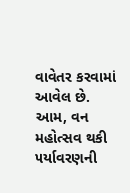વાવેતર કરવામાં આવેલ છે. આમ, વન મહોત્સવ થકી ૫ર્યાવરણની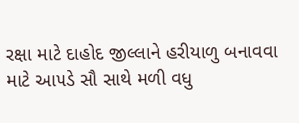રક્ષા માટે દાહોદ જીલ્લાને હરીયાળુ બનાવવા માટે આ૫ડે સૌ સાથે મળી વધુ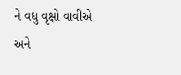ને વધુ વૃક્ષો વાવીએ અને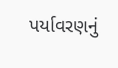પર્યાવરણનું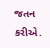જતન કરીએ.